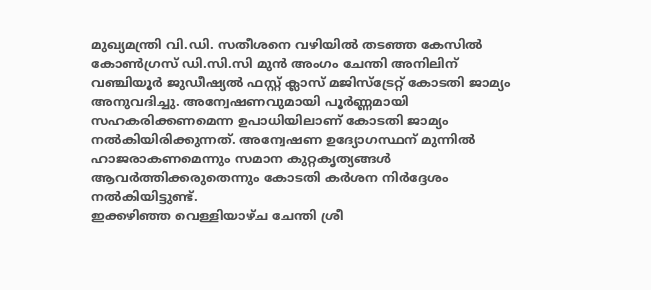മുഖ്യമന്ത്രി വി.ഡി. സതീശനെ വഴിയിൽ തടഞ്ഞ കേസിൽ കോൺഗ്രസ് ഡി.സി.സി മുൻ അംഗം ചേന്തി അനിലിന് വഞ്ചിയൂർ ജുഡീഷ്യൽ ഫസ്റ്റ് ക്ലാസ് മജിസ്ട്രേറ്റ് കോടതി ജാമ്യം അനുവദിച്ചു. അന്വേഷണവുമായി പൂർണ്ണമായി സഹകരിക്കണമെന്ന ഉപാധിയിലാണ് കോടതി ജാമ്യം നൽകിയിരിക്കുന്നത്. അന്വേഷണ ഉദ്യോഗസ്ഥന് മുന്നിൽ ഹാജരാകണമെന്നും സമാന കുറ്റകൃത്യങ്ങൾ ആവർത്തിക്കരുതെന്നും കോടതി കർശന നിർദ്ദേശം നൽകിയിട്ടുണ്ട്.
ഇക്കഴിഞ്ഞ വെള്ളിയാഴ്ച ചേന്തി ശ്രീ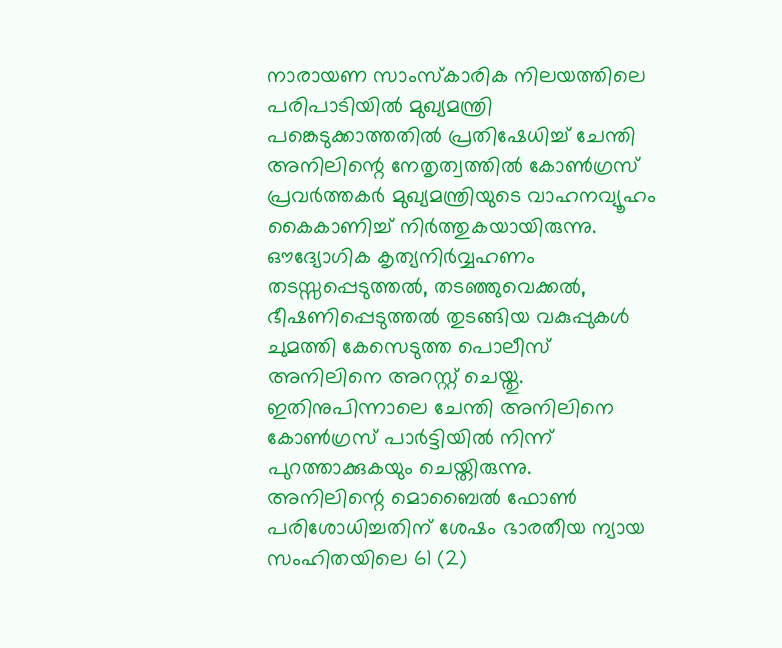നാരായണ സാംസ്കാരിക നിലയത്തിലെ പരിപാടിയിൽ മുഖ്യമന്ത്രി പങ്കെടുക്കാത്തതിൽ പ്രതിഷേധിച്ച് ചേന്തി അനിലിന്റെ നേതൃത്വത്തിൽ കോൺഗ്രസ് പ്രവർത്തകർ മുഖ്യമന്ത്രിയുടെ വാഹനവ്യൂഹം കൈകാണിച്ച് നിർത്തുകയായിരുന്നു. ഔദ്യോഗിക കൃത്യനിർവ്വഹണം തടസ്സപ്പെടുത്തൽ, തടഞ്ഞുവെക്കൽ, ഭീഷണിപ്പെടുത്തൽ തുടങ്ങിയ വകുപ്പുകൾ ചുമത്തി കേസെടുത്ത പൊലീസ് അനിലിനെ അറസ്റ്റ് ചെയ്തു. ഇതിനുപിന്നാലെ ചേന്തി അനിലിനെ കോൺഗ്രസ് പാർട്ടിയിൽ നിന്ന് പുറത്താക്കുകയും ചെയ്തിരുന്നു.
അനിലിന്റെ മൊബൈൽ ഫോൺ പരിശോധിച്ചതിന് ശേഷം ഭാരതീയ ന്യായ സംഹിതയിലെ 61 (2)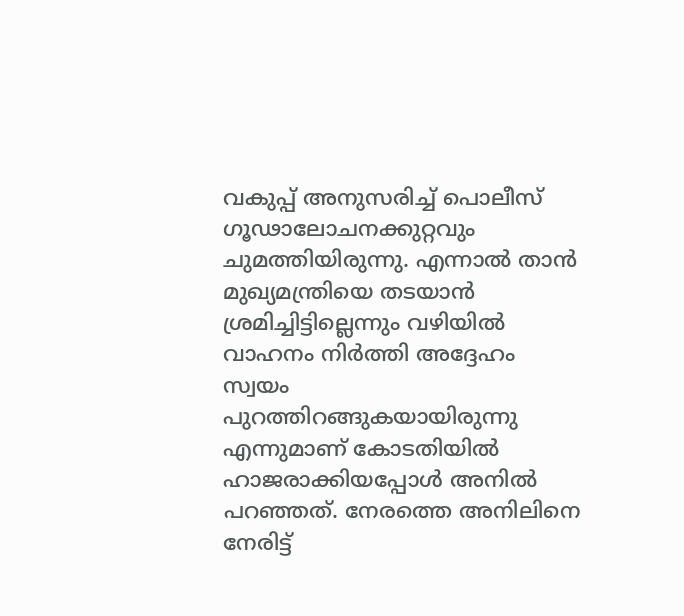വകുപ്പ് അനുസരിച്ച് പൊലീസ് ഗൂഢാലോചനക്കുറ്റവും ചുമത്തിയിരുന്നു. എന്നാൽ താൻ മുഖ്യമന്ത്രിയെ തടയാൻ ശ്രമിച്ചിട്ടില്ലെന്നും വഴിയിൽ വാഹനം നിർത്തി അദ്ദേഹം സ്വയം പുറത്തിറങ്ങുകയായിരുന്നു എന്നുമാണ് കോടതിയിൽ ഹാജരാക്കിയപ്പോൾ അനിൽ പറഞ്ഞത്. നേരത്തെ അനിലിനെ നേരിട്ട്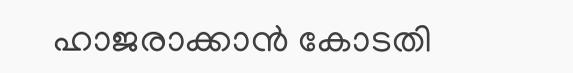ഹാജരാക്കാൻ കോടതി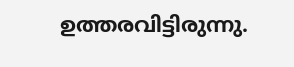ഉത്തരവിട്ടിരുന്നു.